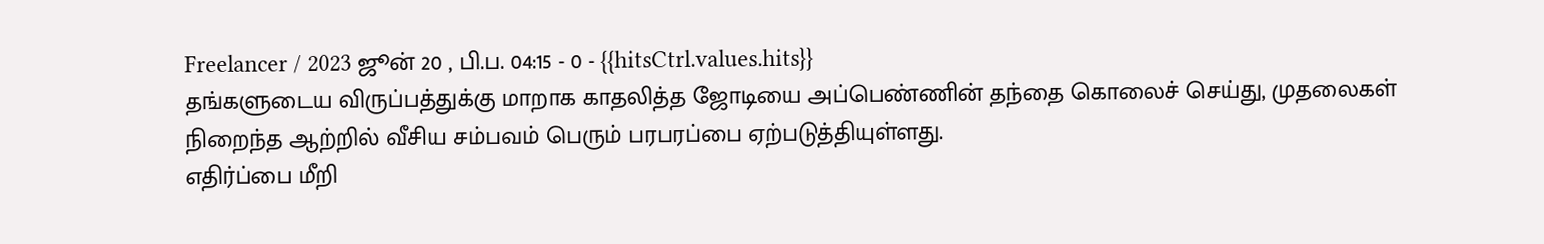Freelancer / 2023 ஜூன் 20 , பி.ப. 04:15 - 0 - {{hitsCtrl.values.hits}}
தங்களுடைய விருப்பத்துக்கு மாறாக காதலித்த ஜோடியை அப்பெண்ணின் தந்தை கொலைச் செய்து, முதலைகள் நிறைந்த ஆற்றில் வீசிய சம்பவம் பெரும் பரபரப்பை ஏற்படுத்தியுள்ளது.
எதிர்ப்பை மீறி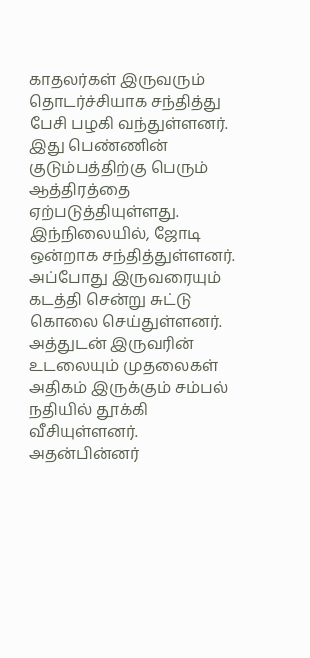காதலர்கள் இருவரும் தொடர்ச்சியாக சந்தித்து பேசி பழகி வந்துள்ளனர். இது பெண்ணின் குடும்பத்திற்கு பெரும் ஆத்திரத்தை ஏற்படுத்தியுள்ளது. இந்நிலையில், ஜோடி ஒன்றாக சந்தித்துள்ளனர். அப்போது இருவரையும் கடத்தி சென்று சுட்டு கொலை செய்துள்ளனர். அத்துடன் இருவரின் உடலையும் முதலைகள் அதிகம் இருக்கும் சம்பல் நதியில் தூக்கி வீசியுள்ளனர்.
அதன்பின்னர்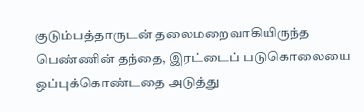குடும்பத்தாருடன் தலைமறைவாகியிருந்த பெண்ணின் தந்தை, இரட்டைப் படுகொலையை ஒப்புக்கொண்டதை அடுத்து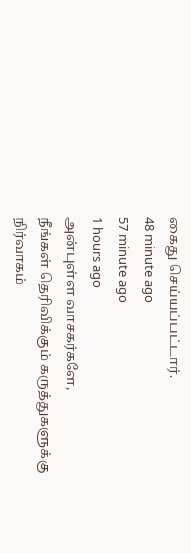கைது செய்யப்பட்டார்.
48 minute ago
57 minute ago
1 hours ago
அன்புள்ள வாசகர்களே,
நீங்கள் தெரிவிக்கும் கருத்துகளுக்கு நிர்வாகம்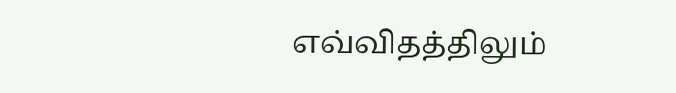எவ்விதத்திலும்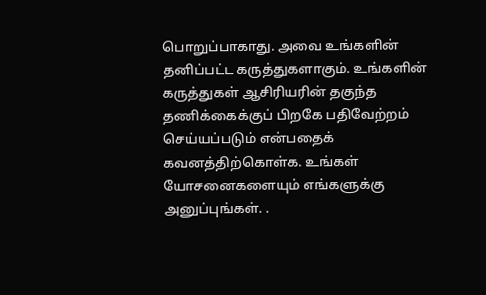பொறுப்பாகாது. அவை உங்களின் தனிப்பட்ட கருத்துகளாகும். உங்களின் கருத்துகள் ஆசிரியரின் தகுந்த தணிக்கைக்குப் பிறகே பதிவேற்றம் செய்யப்படும் என்பதைக் கவனத்திற்கொள்க. உங்கள் யோசனைகளையும் எங்களுக்கு அனுப்புங்கள். .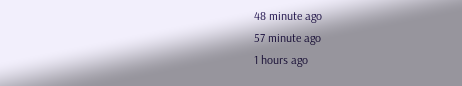48 minute ago
57 minute ago
1 hours ago